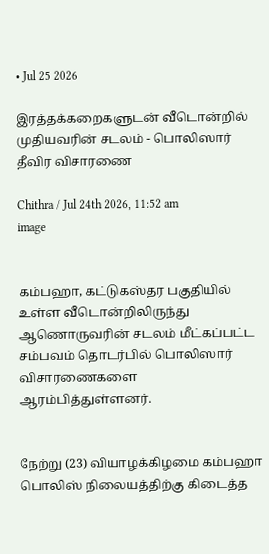• Jul 25 2026

இரத்தக்கறைகளுடன் வீடொன்றில் முதியவரின் சடலம் - பொலிஸார் தீவிர விசாரணை

Chithra / Jul 24th 2026, 11:52 am
image


கம்பஹா, கட்டுகஸ்தர பகுதியில் உள்ள வீடொன்றிலிருந்து ஆணொருவரின் சடலம் மீட்கப்பட்ட சம்பவம் தொடர்பில் பொலிஸார் விசாரணைகளை ஆரம்பித்துள்ளனர்.


நேற்று (23) வியாழக்கிழமை கம்பஹா பொலிஸ் நிலையத்திற்கு கிடைத்த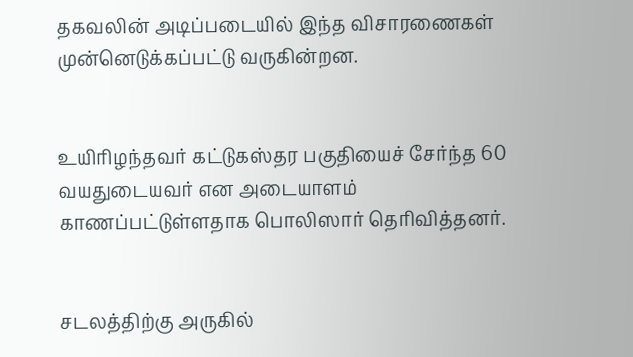தகவலின் அடிப்படையில் இந்த விசாரணைகள் முன்னெடுக்கப்பட்டு வருகின்றன.


உயிரிழந்தவர் கட்டுகஸ்தர பகுதியைச் சேர்ந்த 60 வயதுடையவர் என அடையாளம் காணப்பட்டுள்ளதாக பொலிஸார் தெரிவித்தனர்.


சடலத்திற்கு அருகில்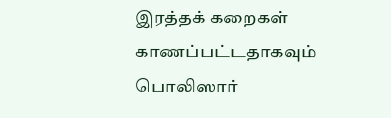இரத்தக் கறைகள் காணப்பட்டதாகவும் பொலிஸார்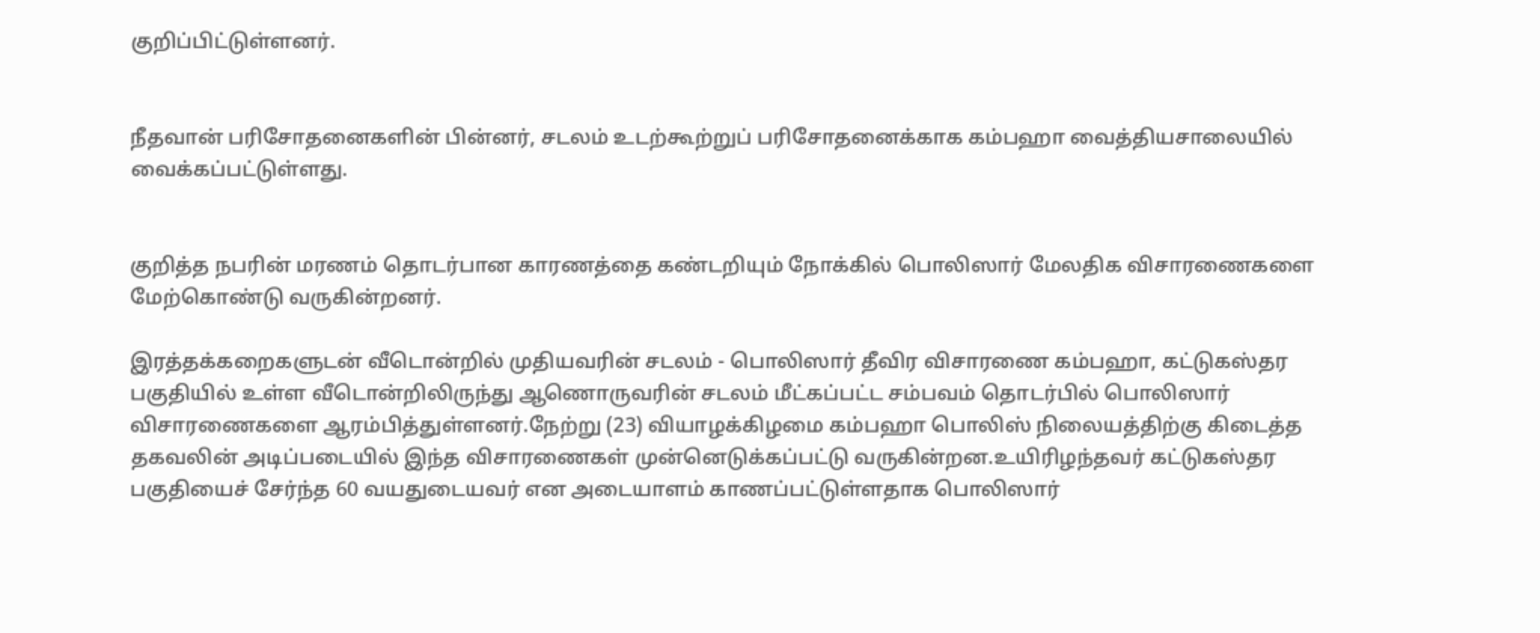குறிப்பிட்டுள்ளனர்.


நீதவான் பரிசோதனைகளின் பின்னர், சடலம் உடற்கூற்றுப் பரிசோதனைக்காக கம்பஹா வைத்தியசாலையில் வைக்கப்பட்டுள்ளது.


குறித்த நபரின் மரணம் தொடர்பான காரணத்தை கண்டறியும் நோக்கில் பொலிஸார் மேலதிக விசாரணைகளை மேற்கொண்டு வருகின்றனர்.

இரத்தக்கறைகளுடன் வீடொன்றில் முதியவரின் சடலம் - பொலிஸார் தீவிர விசாரணை கம்பஹா, கட்டுகஸ்தர பகுதியில் உள்ள வீடொன்றிலிருந்து ஆணொருவரின் சடலம் மீட்கப்பட்ட சம்பவம் தொடர்பில் பொலிஸார் விசாரணைகளை ஆரம்பித்துள்ளனர்.நேற்று (23) வியாழக்கிழமை கம்பஹா பொலிஸ் நிலையத்திற்கு கிடைத்த தகவலின் அடிப்படையில் இந்த விசாரணைகள் முன்னெடுக்கப்பட்டு வருகின்றன.உயிரிழந்தவர் கட்டுகஸ்தர பகுதியைச் சேர்ந்த 60 வயதுடையவர் என அடையாளம் காணப்பட்டுள்ளதாக பொலிஸார்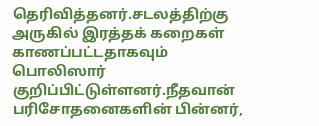தெரிவித்தனர்.சடலத்திற்கு அருகில் இரத்தக் கறைகள் காணப்பட்டதாகவும் பொலிஸார் குறிப்பிட்டுள்ளனர்.நீதவான் பரிசோதனைகளின் பின்னர்,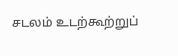சடலம் உடற்கூற்றுப்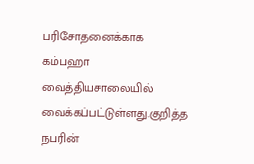பரிசோதனைக்காக கம்பஹா வைத்தியசாலையில் வைக்கப்பட்டுள்ளது.குறித்த நபரின்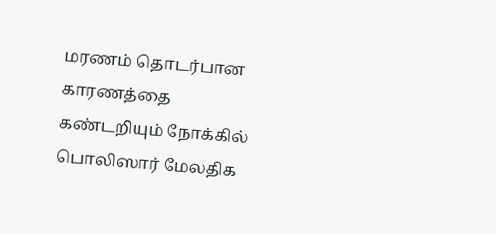மரணம் தொடர்பான காரணத்தை கண்டறியும் நோக்கில் பொலிஸார் மேலதிக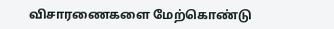விசாரணைகளை மேற்கொண்டு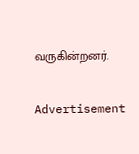வருகின்றனர்.

Advertisement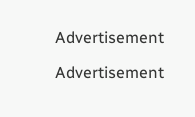Advertisement

Advertisement